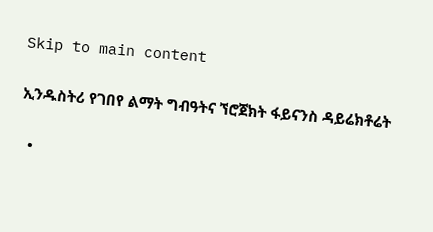Skip to main content

ኢንዱስትሪ የገበየ ልማት ግብዓትና ኘሮጀክት ፋይናንስ ዳይሬክቶሬት

  •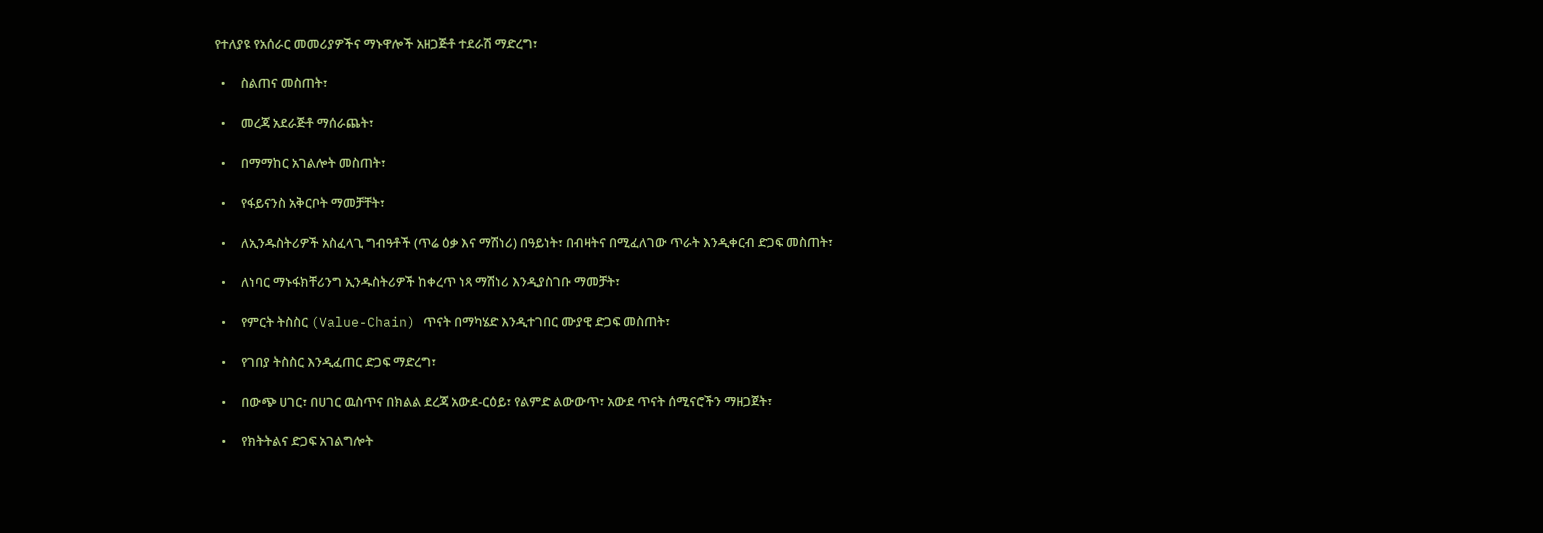የተለያዩ የአሰራር መመሪያዎችና ማኑዋሎች አዘጋጅቶ ተደራሽ ማድረግ፣

  •     ስልጠና መስጠት፣

  •     መረጃ አደራጅቶ ማሰራጨት፣

  •     በማማከር አገልሎት መስጠት፣

  •     የፋይናንስ አቅርቦት ማመቻቸት፣

  •     ለኢንዱስትሪዎች አስፈላጊ ግብዓቶች (ጥሬ ዕቃ እና ማሽነሪ) በዓይነት፣ በብዛትና በሚፈለገው ጥራት እንዲቀርብ ድጋፍ መስጠት፣

  •     ለነባር ማኑፋክቸሪንግ ኢንዱስትሪዎች ከቀረጥ ነጻ ማሽነሪ እንዲያስገቡ ማመቻት፣

  •     የምርት ትስስር (Value-Chain) ጥናት በማካሄድ እንዲተገበር ሙያዊ ድጋፍ መስጠት፣

  •     የገበያ ትስስር እንዲፈጠር ድጋፍ ማድረግ፣

  •     በውጭ ሀገር፣ በሀገር ዉስጥና በክልል ደረጃ አውደ-ርዕይ፣ የልምድ ልውውጥ፣ አውደ ጥናት ሰሚናሮችን ማዘጋጀት፣

  •     የክትትልና ድጋፍ አገልግሎት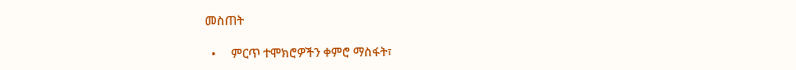መስጠት

  •     ምርጥ ተሞክሮዎችን ቀምሮ ማስፋት፣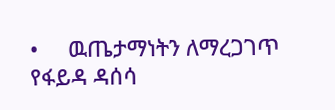•     ዉጤታማነትን ለማረጋገጥ የፋይዳ ዳሰሳ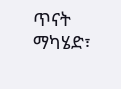ጥናት ማካሄድ፣